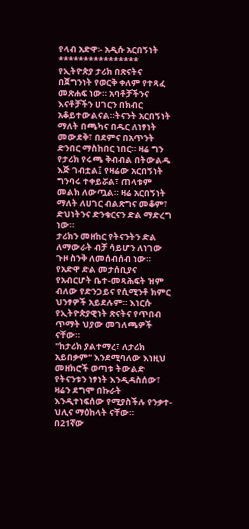የላብ አድዋ፡- አዲሱ አርበኝነት
****************
የኢትዮጵያ ታሪክ በጽናትና በጀግንነት የወርቅ ቀለም የተጻፈ መጽሐፍ ነው። አባቶቻችንና እናቶቻችን ሀገርን በክብር አቆይተውልናል።ትናንት አርበኝነት ማለት በጫካና በዱር ለነፃነት መውደቅ፣ በደምና በአጥንት ድንበር ማስከበር ነበር። ዛሬ ግን የታሪክ የሩጫ ቅብብል በትውልዱ እጅ ገብቷል፤ የዛሬው አርበኝነት ግንባሩ ተቀይሯል፣ ጠላቱም መልክ ለውጧል። ዛሬ አርበኝነት ማለት ለሀገር ብልጽግና መቆም፣ ድህነትንና ድንቁርናን ድል ማድረግ ነው።
ታሪክን መዘከር የትናንትን ድል ለማውራት ብቻ ሳይሆን ለነገው ጉዞ ስንቅ ለመሰብሰብ ነው። የአድዋ ድል መታሰቢያና የአብርሆት ቤተ-መጻሕፍት ዝም ብለው የድንጋይና የሲሚንቶ ክምር ህንፃዎች አይደሉም። እነርሱ የኢትዮጵያዊነት ጽናትና የጥበብ ጥማት ህያው መገለጫዎች ናቸው።
"ከታሪክ ያልተማረ፣ ለታሪክ አይበቃም" እንደሚባለው እነዚህ መዘክሮች ወጣቱ ትውልድ የትናንቱን ነፃነት እንዲዳስሰው፣ ዛሬን ደግሞ በኩራት እንዲተነፍሰው የሚያስችሉ የንቃተ-ህሊና ማዕከላት ናቸው።
በ21ኛው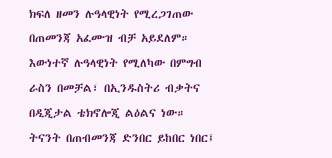ክፍለ ዘመን ሉዓላዊነት የሚረጋገጠው በጠመንጃ አፈሙዝ ብቻ አይደለም። እውነተኛ ሉዓላዊነት የሚለካው በምግብ ራስን በመቻል፣ በኢንዱስትሪ ብቃትና በዲጂታል ቴክኖሎጂ ልዕልና ነው።
ትናንት በጠብመንጃ ድንበር ይከበር ነበር፤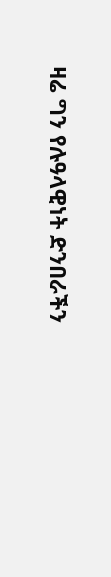ዛሬ ግን የሉዓላዊነት ድንበራችን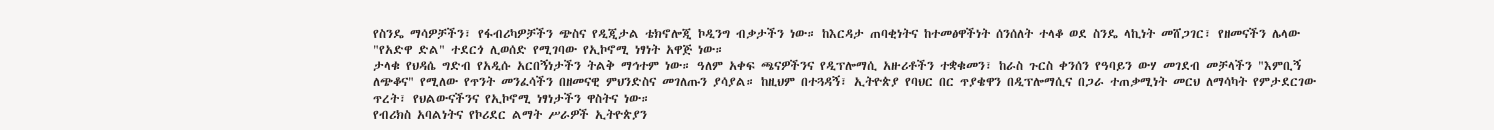የስንዴ ማሳዎቻችን፣ የፋብሪካዎቻችን ጭስና የዲጂታል ቴክኖሎጂ ኮዲንግ ብቃታችን ነው። ከእርዳታ ጠባቂነትና ከተመፅዋችነት ሰንሰለት ተላቆ ወደ ስንዴ ላኪነት መሸጋገር፣ የዘመናችን ሌላው "የአድዋ ድል" ተደርጎ ሊወሰድ የሚገባው የኢኮኖሚ ነፃነት አዋጅ ነው።
ታላቁ የህዳሴ ግድብ የአዲሱ አርበኝነታችን ትልቅ ማኅተም ነው። ዓለም አቀፍ ጫናዎችንና የዲፕሎማሲ አዙሪቶችን ተቋቁመን፣ ከራስ ጉርስ ቀንሰን የዓባይን ውሃ መገደብ መቻላችን "እምቢኝ ለጭቆና" የሚለው የጥንት መንፈሳችን በዘመናዊ ምህንድስና መገለጡን ያሳያል። ከዚህም በተጓዳኝ፣ ኢትዮጵያ የባህር በር ጥያቄዋን በዲፕሎማሲና በጋራ ተጠቃሚነት መርህ ለማሳካት የምታደርገው ጥረት፣ የህልውናችንና የኢኮኖሚ ነፃነታችን ዋስትና ነው።
የብሪክስ አባልነትና የኮሪደር ልማት ሥራዎች ኢትዮጵያን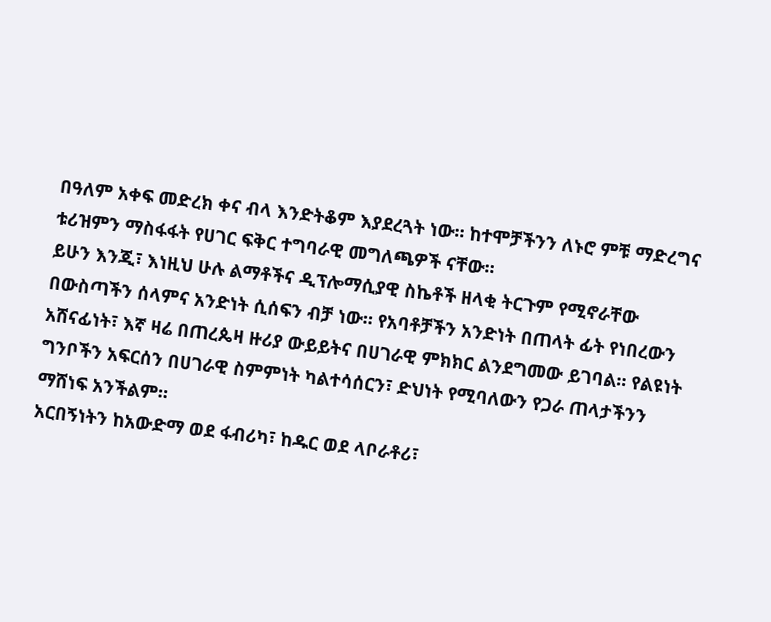በዓለም አቀፍ መድረክ ቀና ብላ እንድትቆም እያደረጓት ነው። ከተሞቻችንን ለኑሮ ምቹ ማድረግና ቱሪዝምን ማስፋፋት የሀገር ፍቅር ተግባራዊ መግለጫዎች ናቸው።
ይሁን እንጂ፣ እነዚህ ሁሉ ልማቶችና ዲፕሎማሲያዊ ስኬቶች ዘላቂ ትርጉም የሚኖራቸው በውስጣችን ሰላምና አንድነት ሲሰፍን ብቻ ነው። የአባቶቻችን አንድነት በጠላት ፊት የነበረውን አሸናፊነት፣ እኛ ዛሬ በጠረጴዛ ዙሪያ ውይይትና በሀገራዊ ምክክር ልንደግመው ይገባል። የልዩነት ግንቦችን አፍርሰን በሀገራዊ ስምምነት ካልተሳሰርን፣ ድህነት የሚባለውን የጋራ ጠላታችንን ማሸነፍ አንችልም።
አርበኝነትን ከአውድማ ወደ ፋብሪካ፣ ከዱር ወደ ላቦራቶሪ፣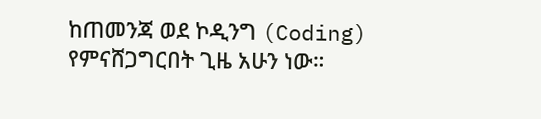ከጠመንጃ ወደ ኮዲንግ (Coding) የምናሸጋግርበት ጊዜ አሁን ነው።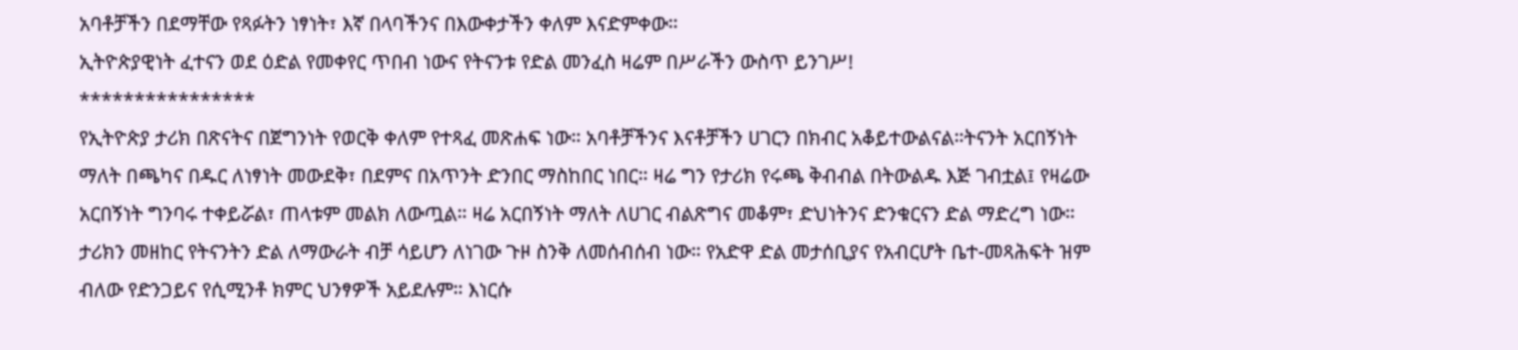አባቶቻችን በደማቸው የጻፉትን ነፃነት፣ እኛ በላባችንና በእውቀታችን ቀለም እናድምቀው።
ኢትዮጵያዊነት ፈተናን ወደ ዕድል የመቀየር ጥበብ ነውና የትናንቱ የድል መንፈስ ዛሬም በሥራችን ውስጥ ይንገሥ!
****************
የኢትዮጵያ ታሪክ በጽናትና በጀግንነት የወርቅ ቀለም የተጻፈ መጽሐፍ ነው። አባቶቻችንና እናቶቻችን ሀገርን በክብር አቆይተውልናል።ትናንት አርበኝነት ማለት በጫካና በዱር ለነፃነት መውደቅ፣ በደምና በአጥንት ድንበር ማስከበር ነበር። ዛሬ ግን የታሪክ የሩጫ ቅብብል በትውልዱ እጅ ገብቷል፤ የዛሬው አርበኝነት ግንባሩ ተቀይሯል፣ ጠላቱም መልክ ለውጧል። ዛሬ አርበኝነት ማለት ለሀገር ብልጽግና መቆም፣ ድህነትንና ድንቁርናን ድል ማድረግ ነው።
ታሪክን መዘከር የትናንትን ድል ለማውራት ብቻ ሳይሆን ለነገው ጉዞ ስንቅ ለመሰብሰብ ነው። የአድዋ ድል መታሰቢያና የአብርሆት ቤተ-መጻሕፍት ዝም ብለው የድንጋይና የሲሚንቶ ክምር ህንፃዎች አይደሉም። እነርሱ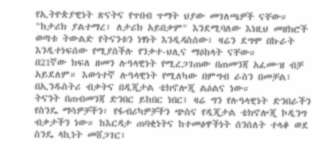የኢትዮጵያዊነት ጽናትና የጥበብ ጥማት ህያው መገለጫዎች ናቸው።
"ከታሪክ ያልተማረ፣ ለታሪክ አይበቃም" እንደሚባለው እነዚህ መዘክሮች ወጣቱ ትውልድ የትናንቱን ነፃነት እንዲዳስሰው፣ ዛሬን ደግሞ በኩራት እንዲተነፍሰው የሚያስችሉ የንቃተ-ህሊና ማዕከላት ናቸው።
በ21ኛው ክፍለ ዘመን ሉዓላዊነት የሚረጋገጠው በጠመንጃ አፈሙዝ ብቻ አይደለም። እውነተኛ ሉዓላዊነት የሚለካው በምግብ ራስን በመቻል፣ በኢንዱስትሪ ብቃትና በዲጂታል ቴክኖሎጂ ልዕልና ነው።
ትናንት በጠብመንጃ ድንበር ይከበር ነበር፤ ዛሬ ግን የሉዓላዊነት ድንበራችን የስንዴ ማሳዎቻችን፣ የፋብሪካዎቻችን ጭስና የዲጂታል ቴክኖሎጂ ኮዲንግ ብቃታችን ነው። ከእርዳታ ጠባቂነትና ከተመፅዋችነት ሰንሰለት ተላቆ ወደ ስንዴ ላኪነት መሸጋገር፣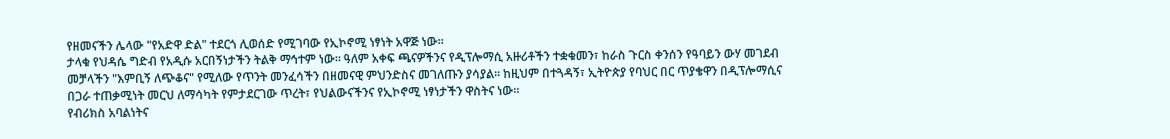የዘመናችን ሌላው "የአድዋ ድል" ተደርጎ ሊወሰድ የሚገባው የኢኮኖሚ ነፃነት አዋጅ ነው።
ታላቁ የህዳሴ ግድብ የአዲሱ አርበኝነታችን ትልቅ ማኅተም ነው። ዓለም አቀፍ ጫናዎችንና የዲፕሎማሲ አዙሪቶችን ተቋቁመን፣ ከራስ ጉርስ ቀንሰን የዓባይን ውሃ መገደብ መቻላችን "እምቢኝ ለጭቆና" የሚለው የጥንት መንፈሳችን በዘመናዊ ምህንድስና መገለጡን ያሳያል። ከዚህም በተጓዳኝ፣ ኢትዮጵያ የባህር በር ጥያቄዋን በዲፕሎማሲና በጋራ ተጠቃሚነት መርህ ለማሳካት የምታደርገው ጥረት፣ የህልውናችንና የኢኮኖሚ ነፃነታችን ዋስትና ነው።
የብሪክስ አባልነትና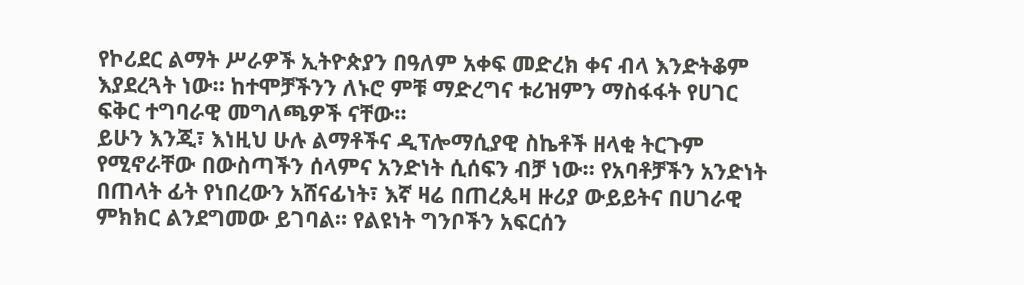የኮሪደር ልማት ሥራዎች ኢትዮጵያን በዓለም አቀፍ መድረክ ቀና ብላ እንድትቆም እያደረጓት ነው። ከተሞቻችንን ለኑሮ ምቹ ማድረግና ቱሪዝምን ማስፋፋት የሀገር ፍቅር ተግባራዊ መግለጫዎች ናቸው።
ይሁን እንጂ፣ እነዚህ ሁሉ ልማቶችና ዲፕሎማሲያዊ ስኬቶች ዘላቂ ትርጉም የሚኖራቸው በውስጣችን ሰላምና አንድነት ሲሰፍን ብቻ ነው። የአባቶቻችን አንድነት በጠላት ፊት የነበረውን አሸናፊነት፣ እኛ ዛሬ በጠረጴዛ ዙሪያ ውይይትና በሀገራዊ ምክክር ልንደግመው ይገባል። የልዩነት ግንቦችን አፍርሰን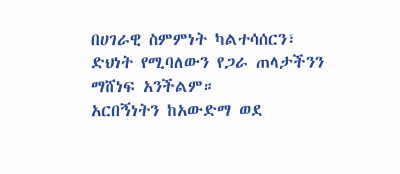በሀገራዊ ስምምነት ካልተሳሰርን፣ ድህነት የሚባለውን የጋራ ጠላታችንን ማሸነፍ አንችልም።
አርበኝነትን ከአውድማ ወደ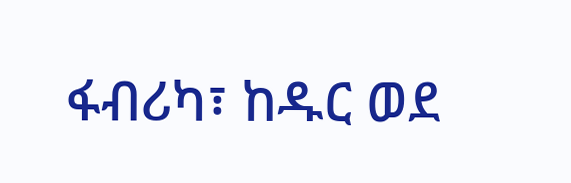ፋብሪካ፣ ከዱር ወደ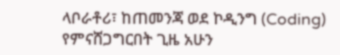ላቦራቶሪ፣ ከጠመንጃ ወደ ኮዲንግ (Coding) የምናሸጋግርበት ጊዜ አሁን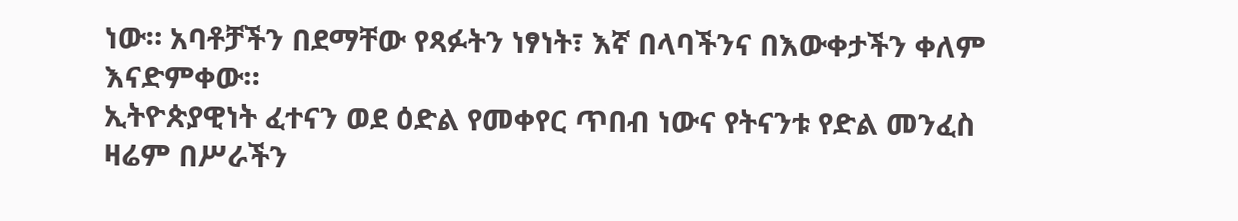ነው። አባቶቻችን በደማቸው የጻፉትን ነፃነት፣ እኛ በላባችንና በእውቀታችን ቀለም እናድምቀው።
ኢትዮጵያዊነት ፈተናን ወደ ዕድል የመቀየር ጥበብ ነውና የትናንቱ የድል መንፈስ ዛሬም በሥራችን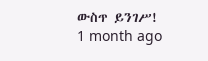ውስጥ ይንገሥ!
1 month ago